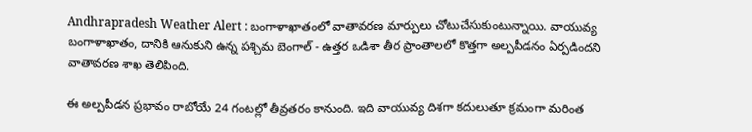Andhrapradesh Weather Alert : బంగాళాఖాతంలో వాతావరణ మార్పులు చోటుచేసుకుంటున్నాయి. వాయువ్య బంగాళాఖాతం, దానికి ఆనుకుని ఉన్న పశ్చిమ బెంగాల్ - ఉత్తర ఒడిశా తీర ప్రాంతాలలో కొత్తగా అల్పపీడనం ఏర్పడిందని వాతావరణ శాఖ తెలిపింది.

ఈ అల్పపీడన ప్రభావం రాబోయే 24 గంటల్లో తీవ్రతరం కానుంది. ఇది వాయువ్య దిశగా కదులుతూ క్రమంగా మరింత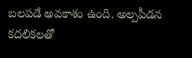బలపడే అవకాశం ఉంది. అల్పపీడన కదలికలతో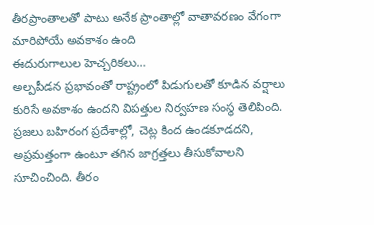తీరప్రాంతాలతో పాటు అనేక ప్రాంతాల్లో వాతావరణం వేగంగా మారిపోయే అవకాశం ఉంది
ఈదురుగాలుల హెచ్చరికలు…
అల్పపీడన ప్రభావంతో రాష్ట్రంలో పిడుగులతో కూడిన వర్షాలు కురిసే అవకాశం ఉందని విపత్తుల నిర్వహణ సంస్థ తెలిపింది. ప్రజలు బహిరంగ ప్రదేశాల్లో, చెట్ల కింద ఉండకూడదని, అప్రమత్తంగా ఉంటూ తగిన జాగ్రత్తలు తీసుకోవాలని సూచించింది. తీరం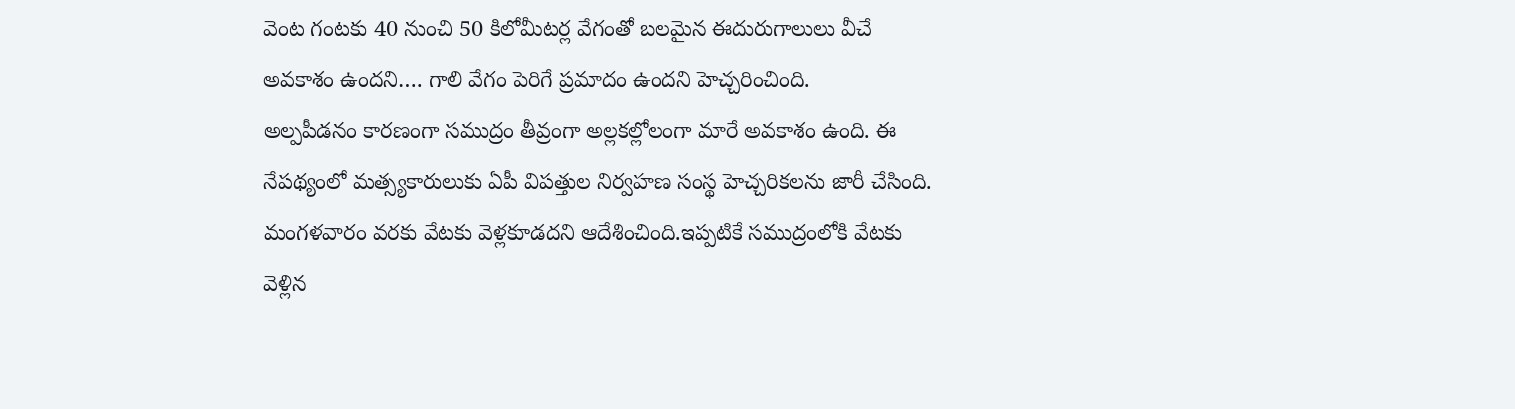వెంట గంటకు 40 నుంచి 50 కిలోమీటర్ల వేగంతో బలమైన ఈదురుగాలులు వీచే అవకాశం ఉందని…. గాలి వేగం పెరిగే ప్రమాదం ఉందని హెచ్చరించింది.
అల్పపీడనం కారణంగా సముద్రం తీవ్రంగా అల్లకల్లోలంగా మారే అవకాశం ఉంది. ఈ నేపథ్యంలో మత్స్యకారులుకు ఏపీ విపత్తుల నిర్వహణ సంస్థ హెచ్చరికలను జారీ చేసింది. మంగళవారం వరకు వేటకు వెళ్లకూడదని ఆదేశించింది.ఇప్పటికే సముద్రంలోకి వేటకు వెళ్లిన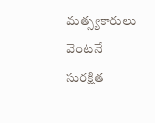మత్స్యకారులు వెంటనే సురక్షిత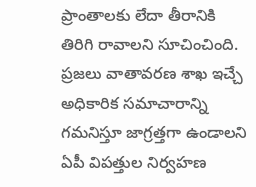ప్రాంతాలకు లేదా తీరానికి తిరిగి రావాలని సూచించింది.
ప్రజలు వాతావరణ శాఖ ఇచ్చే అధికారిక సమాచారాన్ని గమనిస్తూ జాగ్రత్తగా ఉండాలని ఏపీ విపత్తుల నిర్వహణ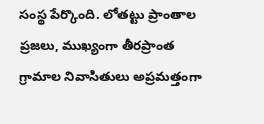సంస్థ పేర్కొంది. లోతట్టు ప్రాంతాల ప్రజలు, ముఖ్యంగా తీరప్రాంత గ్రామాల నివాసితులు అప్రమత్తంగా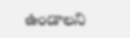ఉండాలని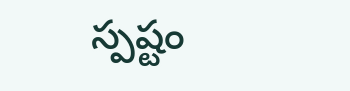స్పష్టం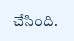చేసింది.